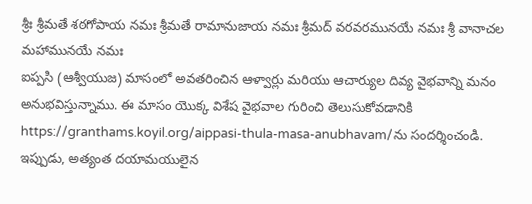శ్రీః శ్రీమతే శఠగోపాయ నమః శ్రీమతే రామానుజాయ నమః శ్రీమద్ వరవరమునయే నమః శ్రీ వానాచల మహామునయే నమః
ఐప్పసి (ఆశ్వీయుజ) మాసంలో అవతరించిన ఆళ్వార్లు మరియు ఆచార్యుల దివ్య వైభవాన్ని మనం అనుభవిస్తున్నాము. ఈ మాసం యొక్క విశేష వైభవాల గురించి తెలుసుకోవడానికి https://granthams.koyil.org/aippasi-thula-masa-anubhavam/ను సందర్శించండి. ఇప్పుడు, అత్యంత దయామయులైన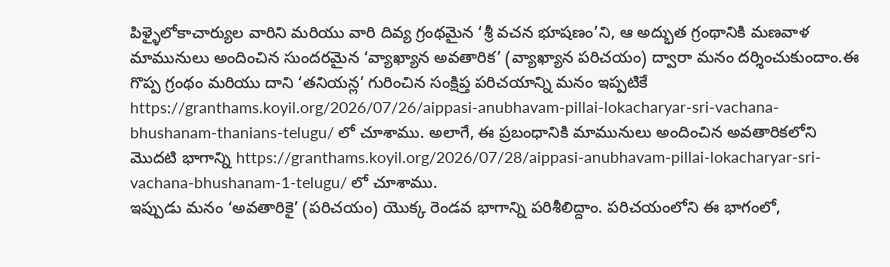పిళ్ళైలోకాచార్యుల వారిని మరియు వారి దివ్య గ్రంథమైన ‘శ్రీ వచన భూషణం’ని, ఆ అద్భుత గ్రంథానికి మణవాళ మామునులు అందించిన సుందరమైన ‘వ్యాఖ్యాన అవతారిక’ (వ్యాఖ్యాన పరిచయం) ద్వారా మనం దర్శించుకుందాం.ఈ గొప్ప గ్రంథం మరియు దాని ‘తనియన్ల’ గురించిన సంక్షిప్త పరిచయాన్ని మనం ఇప్పటికే https://granthams.koyil.org/2026/07/26/aippasi-anubhavam-pillai-lokacharyar-sri-vachana-bhushanam-thanians-telugu/ లో చూశాము. అలాగే, ఈ ప్రబంధానికి మామునులు అందించిన అవతారికలోని మొదటి భాగాన్ని https://granthams.koyil.org/2026/07/28/aippasi-anubhavam-pillai-lokacharyar-sri-vachana-bhushanam-1-telugu/ లో చూశాము.
ఇప్పుడు మనం ‘అవతారికై’ (పరిచయం) యొక్క రెండవ భాగాన్ని పరిశీలిద్దాం. పరిచయంలోని ఈ భాగంలో,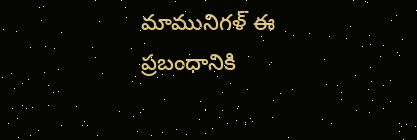మామునిగళ్ ఈ ప్రబంధానికి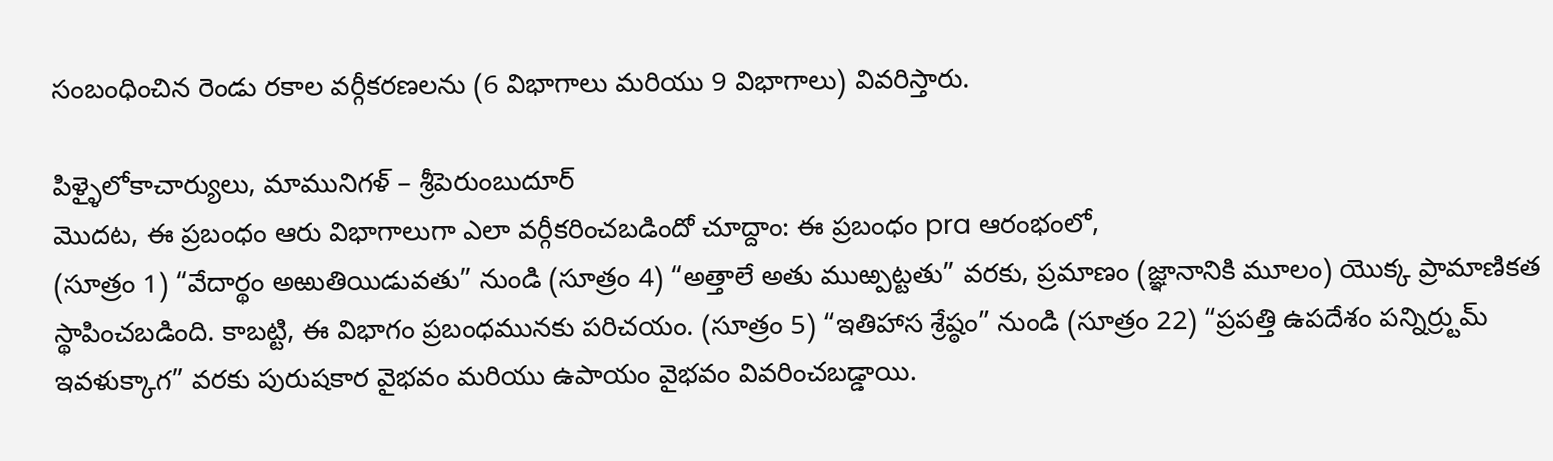సంబంధించిన రెండు రకాల వర్గీకరణలను (6 విభాగాలు మరియు 9 విభాగాలు) వివరిస్తారు.

పిళ్ళైలోకాచార్యులు, మామునిగళ్ – శ్రీపెరుంబుదూర్
మొదట, ఈ ప్రబంధం ఆరు విభాగాలుగా ఎలా వర్గీకరించబడిందో చూద్దాం: ఈ ప్రబంధం pra ఆరంభంలో,
(సూత్రం 1) “వేదార్థం అఱుతియిడువతు” నుండి (సూత్రం 4) “అత్తాలే అతు ముఱ్పట్టతు” వరకు, ప్రమాణం (జ్ఞానానికి మూలం) యొక్క ప్రామాణికత స్థాపించబడింది. కాబట్టి, ఈ విభాగం ప్రబంధమునకు పరిచయం. (సూత్రం 5) “ఇతిహాస శ్రేష్ఠం” నుండి (సూత్రం 22) “ప్రపత్తి ఉపదేశం పన్నిర్ర్టుమ్ ఇవళుక్కాగ” వరకు పురుషకార వైభవం మరియు ఉపాయం వైభవం వివరించబడ్డాయి.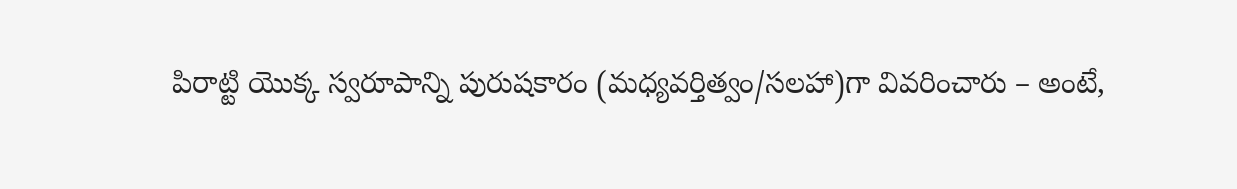పిరాట్టి యొక్క స్వరూపాన్ని పురుషకారం (మధ్యవర్తిత్వం/సలహా)గా వివరించారు – అంటే,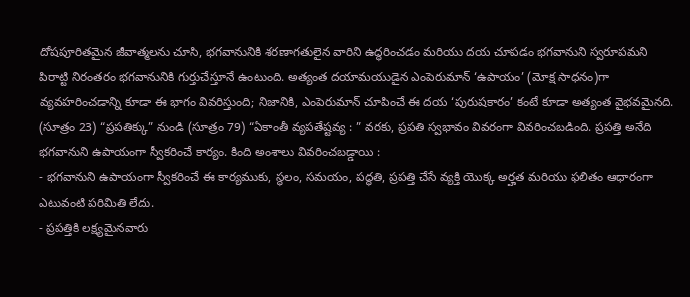దోషపూరితమైన జీవాత్మలను చూసి, భగవానునికి శరణాగతులైన వారిని ఉద్ధరించడం మరియు దయ చూపడం భగవానుని స్వరూపమని పిరాట్టి నిరంతరం భగవానునికి గుర్తుచేస్తూనే ఉంటుంది. అత్యంత దయామయుడైన ఎంపెరుమాన్ ‘ఉపాయం’ (మోక్ష సాధనం)గా వ్యవహరించడాన్ని కూడా ఈ భాగం వివరిస్తుంది; నిజానికి, ఎంపెరుమాన్ చూపించే ఈ దయ ‘పురుషకారం’ కంటే కూడా అత్యంత వైభవమైనది. (సూత్రం 23) “ప్రపతిక్కు” నుండి (సూత్రం 79) “ఏకాంతీ వ్యపతేష్టవ్య : ” వరకు, ప్రపతి స్వభావం వివరంగా వివరించబడింది. ప్రపత్తి అనేది భగవానుని ఉపాయంగా స్వీకరించే కార్యం. కింది అంశాలు వివరించబడ్డాయి :
- భగవానుని ఉపాయంగా స్వీకరించే ఈ కార్యముకు, స్థలం, సమయం, పద్ధతి, ప్రపత్తి చేసే వ్యక్తి యొక్క అర్హత మరియు ఫలితం ఆధారంగా ఎటువంటి పరిమితి లేదు.
- ప్రపత్తికి లక్ష్యమైనవారు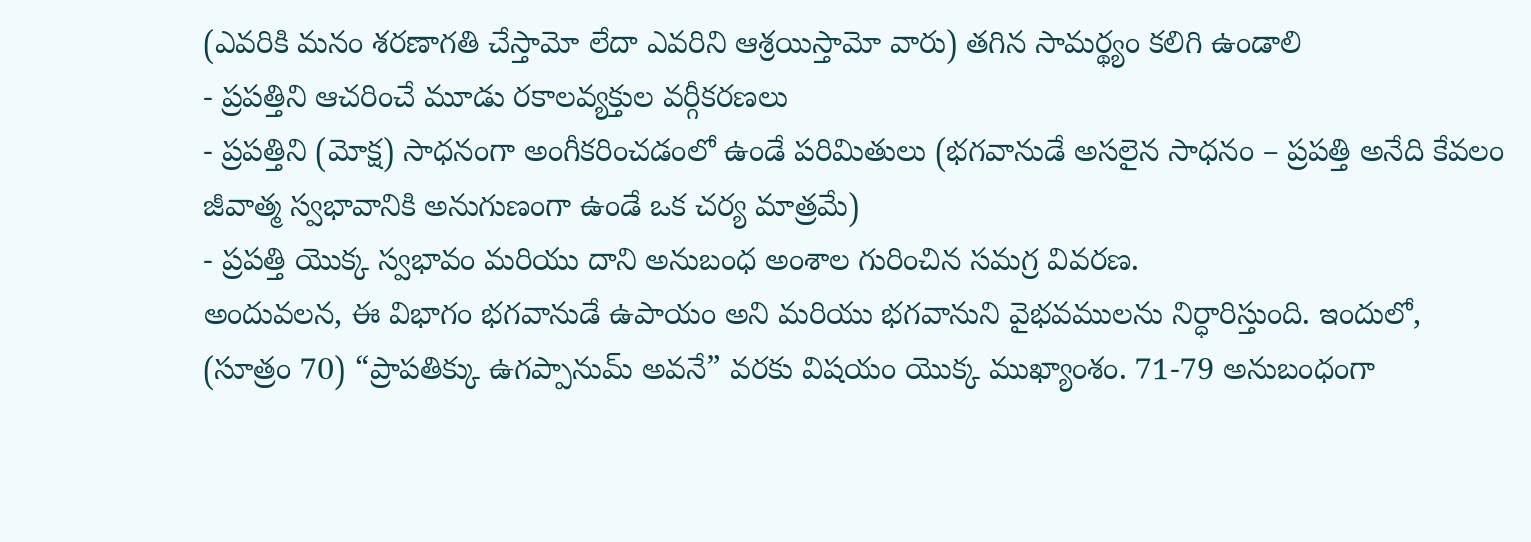(ఎవరికి మనం శరణాగతి చేస్తామో లేదా ఎవరిని ఆశ్రయిస్తామో వారు) తగిన సామర్థ్యం కలిగి ఉండాలి
- ప్రపత్తిని ఆచరించే మూడు రకాలవ్యక్తుల వర్గీకరణలు
- ప్రపత్తిని (మోక్ష) సాధనంగా అంగీకరించడంలో ఉండే పరిమితులు (భగవానుడే అసలైన సాధనం – ప్రపత్తి అనేది కేవలం జీవాత్మ స్వభావానికి అనుగుణంగా ఉండే ఒక చర్య మాత్రమే)
- ప్రపత్తి యొక్క స్వభావం మరియు దాని అనుబంధ అంశాల గురించిన సమగ్ర వివరణ.
అందువలన, ఈ విభాగం భగవానుడే ఉపాయం అని మరియు భగవానుని వైభవములను నిర్ధారిస్తుంది. ఇందులో, (సూత్రం 70) “ప్రాపతిక్కు ఉగప్పానుమ్ అవనే” వరకు విషయం యొక్క ముఖ్యాంశం. 71-79 అనుబంధంగా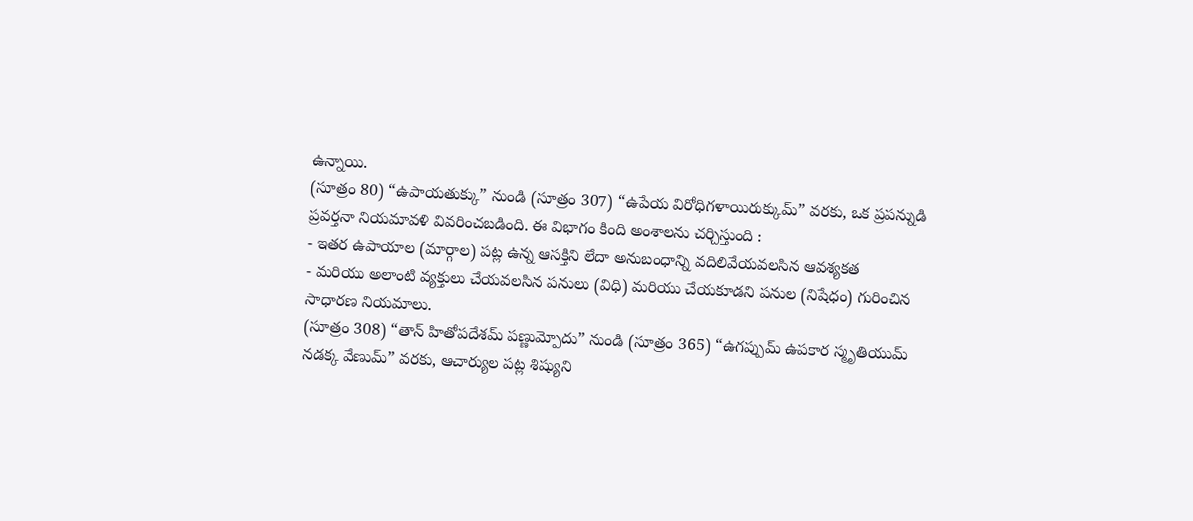ఉన్నాయి.
(సూత్రం 80) “ఉపాయతుక్కు” నుండి (సూత్రం 307) “ఉపేయ విరోధిగళాయిరుక్కుమ్” వరకు, ఒక ప్రపన్నుడి ప్రవర్తనా నియమావళి వివరించబడింది. ఈ విభాగం కింది అంశాలను చర్చిస్తుంది :
- ఇతర ఉపాయాల (మార్గాల) పట్ల ఉన్న ఆసక్తిని లేదా అనుబంధాన్ని వదిలివేయవలసిన ఆవశ్యకత
- మరియు అలాంటి వ్యక్తులు చేయవలసిన పనులు (విధి) మరియు చేయకూడని పనుల (నిషేధం) గురించిన సాధారణ నియమాలు.
(సూత్రం 308) “తాన్ హితోపదేశమ్ పణ్ణుమ్పోదు” నుండి (సూత్రం 365) “ఉగప్పుమ్ ఉపకార స్మృతియుమ్ నడక్క వేణుమ్” వరకు, ఆచార్యుల పట్ల శిష్యుని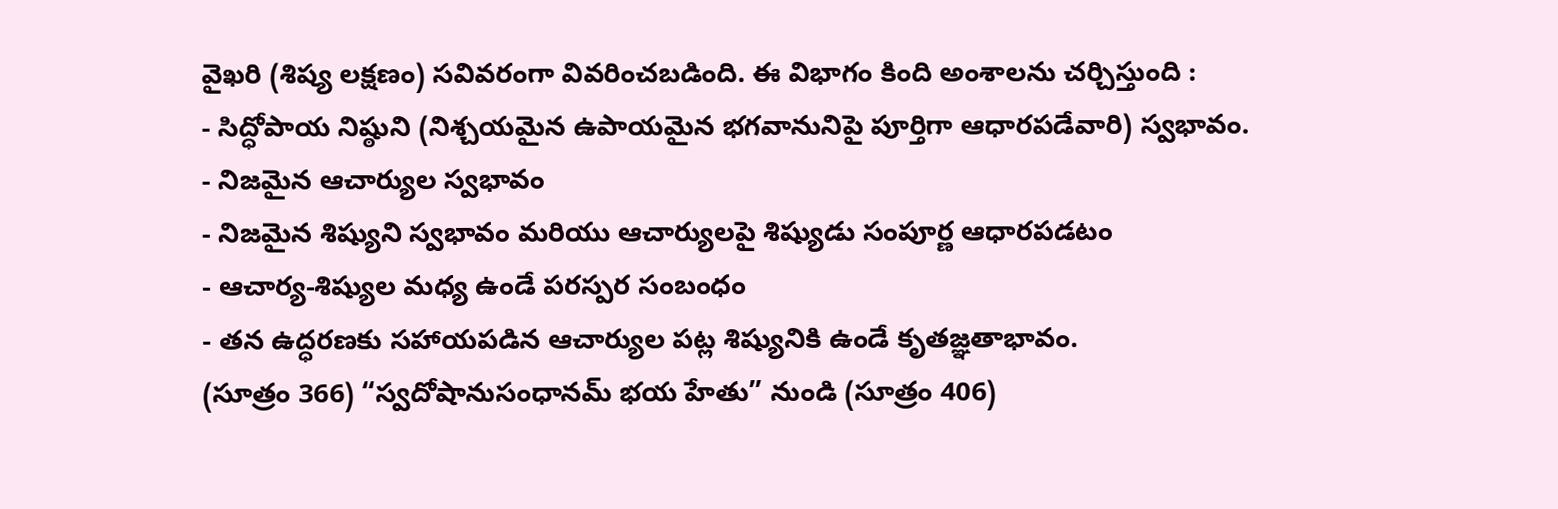వైఖరి (శిష్య లక్షణం) సవివరంగా వివరించబడింది. ఈ విభాగం కింది అంశాలను చర్చిస్తుంది :
- సిద్ధోపాయ నిష్ఠుని (నిశ్చయమైన ఉపాయమైన భగవానునిపై పూర్తిగా ఆధారపడేవారి) స్వభావం.
- నిజమైన ఆచార్యుల స్వభావం
- నిజమైన శిష్యుని స్వభావం మరియు ఆచార్యులపై శిష్యుడు సంపూర్ణ ఆధారపడటం
- ఆచార్య-శిష్యుల మధ్య ఉండే పరస్పర సంబంధం
- తన ఉద్ధరణకు సహాయపడిన ఆచార్యుల పట్ల శిష్యునికి ఉండే కృతజ్ఞతాభావం.
(సూత్రం 366) “స్వదోషానుసంధానమ్ భయ హేతు” నుండి (సూత్రం 406)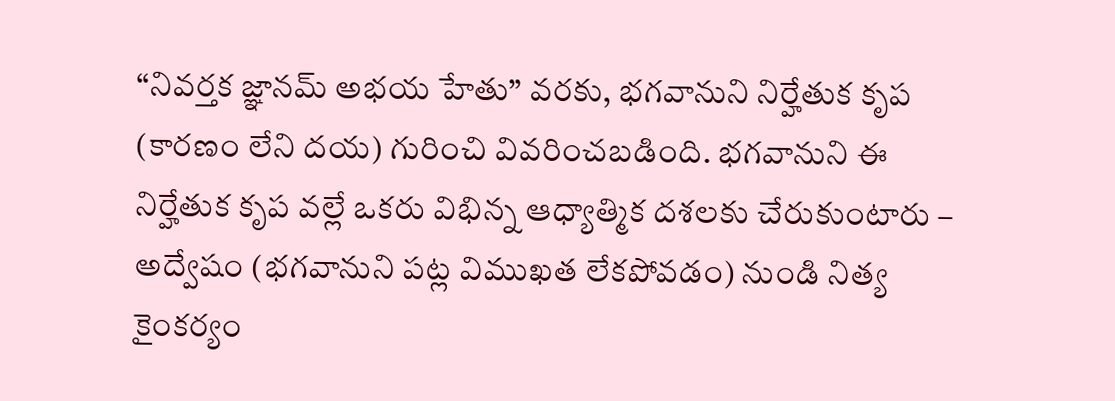“నివర్తక జ్ఞానమ్ అభయ హేతు” వరకు, భగవానుని నిర్హేతుక కృప (కారణం లేని దయ) గురించి వివరించబడింది. భగవానుని ఈ నిర్హేతుక కృప వల్లే ఒకరు విభిన్న ఆధ్యాత్మిక దశలకు చేరుకుంటారు – అద్వేషం (భగవానుని పట్ల విముఖత లేకపోవడం) నుండి నిత్య కైంకర్యం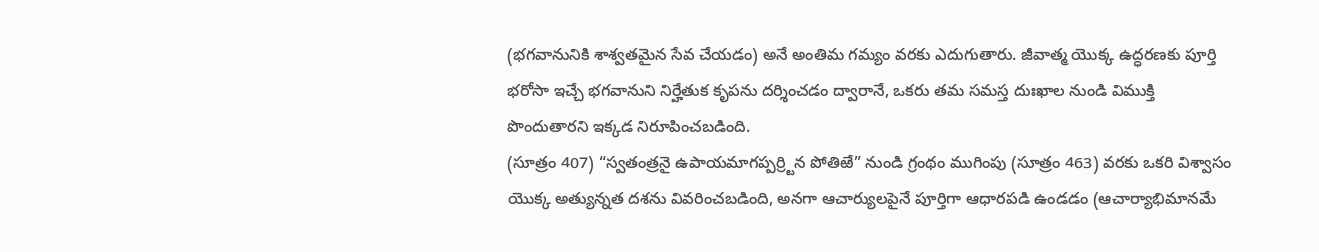(భగవానునికి శాశ్వతమైన సేవ చేయడం) అనే అంతిమ గమ్యం వరకు ఎదుగుతారు. జీవాత్మ యొక్క ఉద్ధరణకు పూర్తి భరోసా ఇచ్చే భగవానుని నిర్హేతుక కృపను దర్శించడం ద్వారానే, ఒకరు తమ సమస్త దుఃఖాల నుండి విముక్తి పొందుతారని ఇక్కడ నిరూపించబడింది.
(సూత్రం 407) “స్వతంత్రనై ఉపాయమాగప్పర్ర్టిన పోతిఱే” నుండి గ్రంథం ముగింపు (సూత్రం 463) వరకు ఒకరి విశ్వాసం యొక్క అత్యున్నత దశను వివరించబడింది, అనగా ఆచార్యులపైనే పూర్తిగా ఆధారపడి ఉండడం (ఆచార్యాభిమానమే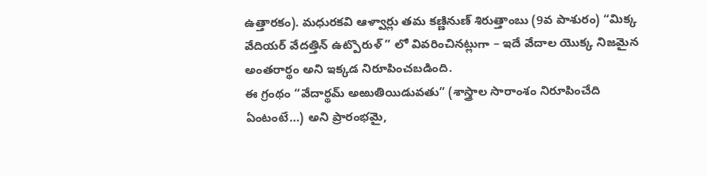ఉత్తారకం). మధురకవి ఆళ్వార్లు తమ కణ్ణినుణ్ శిరుత్తాంబు (9వ పాశురం) “మిక్క వేదియర్ వేదత్తిన్ ఉట్పొరుళ్ ” లో వివరించినట్లుగా – ఇదే వేదాల యొక్క నిజమైన అంతరార్థం అని ఇక్కడ నిరూపించబడింది.
ఈ గ్రంథం “వేదార్థమ్ అఱుతియిడువతు” (శాస్త్రాల సారాంశం నిరూపించేది ఏంటంటే…) అని ప్రారంభమై,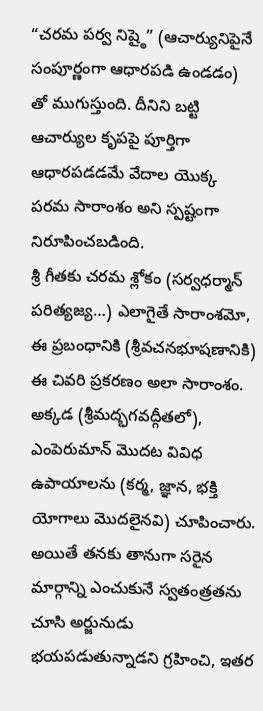“చరమ పర్వ నిష్ఠై” (ఆచార్యునిపైనే సంపూర్ణంగా ఆధారపడి ఉండడం) తో ముగుస్తుంది. దీనిని బట్టి ఆచార్యుల కృపపై పూర్తిగా ఆధారపడడమే వేదాల యొక్క పరమ సారాంశం అని స్పష్టంగా నిరూపించబడింది.
శ్రీ గీతకు చరమ శ్లోకం (సర్వధర్మాన్ పరిత్యజ్య…) ఎలాగైతే సారాంశమో, ఈ ప్రబంధానికి (శ్రీవచనభూషణానికి) ఈ చివరి ప్రకరణం అలా సారాంశం. అక్కడ (శ్రీమద్భగవద్గీతలో), ఎంపెరుమాన్ మొదట వివిధ ఉపాయాలను (కర్మ, జ్ఞాన, భక్తి యోగాలు మొదలైనవి) చూపించారు. అయితే తనకు తానుగా సరైన మార్గాన్ని ఎంచుకునే స్వతంత్రతను చూసి అర్జునుడు భయపడుతున్నాడని గ్రహించి, ఇతర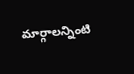మార్గాలన్నింటి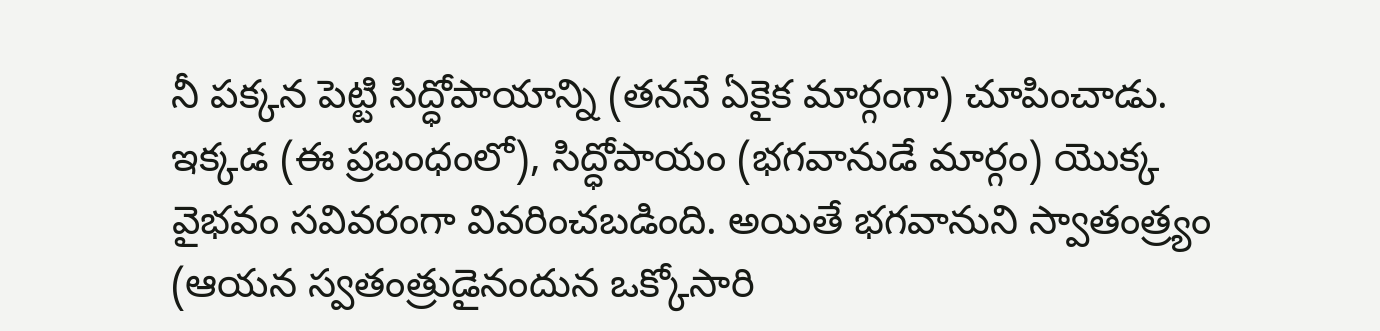నీ పక్కన పెట్టి సిద్ధోపాయాన్ని (తననే ఏకైక మార్గంగా) చూపించాడు. ఇక్కడ (ఈ ప్రబంధంలో), సిద్ధోపాయం (భగవానుడే మార్గం) యొక్క వైభవం సవివరంగా వివరించబడింది. అయితే భగవానుని స్వాతంత్ర్యం (ఆయన స్వతంత్రుడైనందున ఒక్కోసారి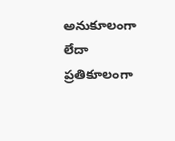అనుకూలంగా లేదా ప్రతికూలంగా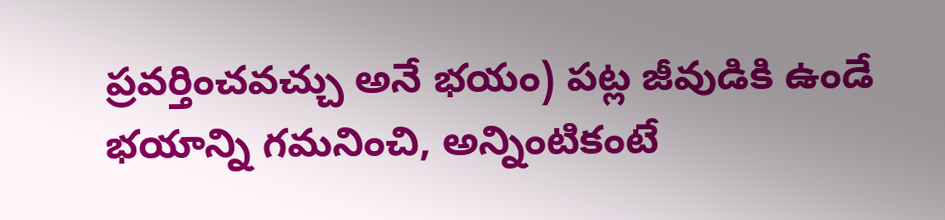ప్రవర్తించవచ్చు అనే భయం) పట్ల జీవుడికి ఉండే భయాన్ని గమనించి, అన్నింటికంటే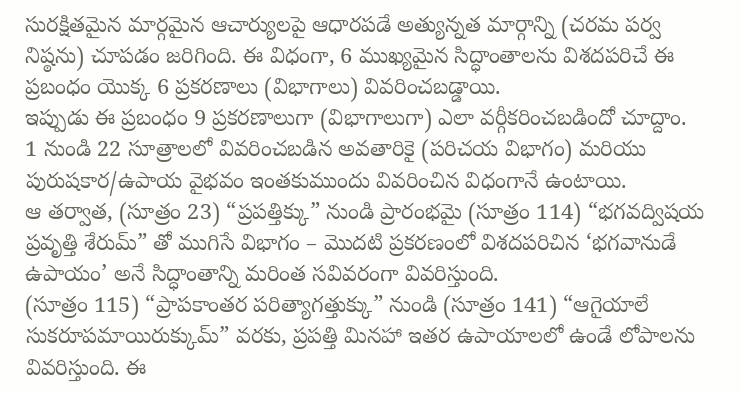సురక్షితమైన మార్గమైన ఆచార్యులపై ఆధారపడే అత్యున్నత మార్గాన్ని (చరమ పర్వ నిష్ఠను) చూపడం జరిగింది. ఈ విధంగా, 6 ముఖ్యమైన సిద్ధాంతాలను విశదపరిచే ఈ ప్రబంధం యొక్క 6 ప్రకరణాలు (విభాగాలు) వివరించబడ్డాయి.
ఇప్పుడు ఈ ప్రబంధం 9 ప్రకరణాలుగా (విభాగాలుగా) ఎలా వర్గీకరించబడిందో చూద్దాం.
1 నుండి 22 సూత్రాలలో వివరించబడిన అవతారికై (పరిచయ విభాగం) మరియు పురుషకార/ఉపాయ వైభవం ఇంతకుముందు వివరించిన విధంగానే ఉంటాయి.
ఆ తర్వాత, (సూత్రం 23) “ప్రపత్తిక్కు” నుండి ప్రారంభమై (సూత్రం 114) “భగవద్విషయ ప్రవృత్తి శేరుమ్” తో ముగిసే విభాగం – మొదటి ప్రకరణంలో విశదపరిచిన ‘భగవానుడే ఉపాయం’ అనే సిద్ధాంతాన్ని మరింత సవివరంగా వివరిస్తుంది.
(సూత్రం 115) “ప్రాపకాంతర పరిత్యాగత్తుక్కు” నుండి (సూత్రం 141) “ఆగైయాలే సుకరూపమాయిరుక్కుమ్” వరకు, ప్రపత్తి మినహా ఇతర ఉపాయాలలో ఉండే లోపాలను వివరిస్తుంది. ఈ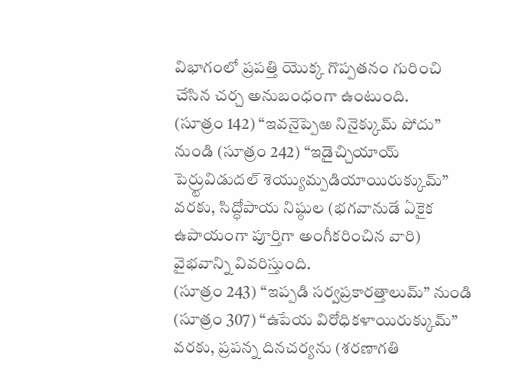విభాగంలో ప్రపత్తి యొక్క గొప్పతనం గురించి చేసిన చర్చ అనుబంధంగా ఉంటుంది.
(సూత్రం 142) “ఇవనైప్పెఱ నినైక్కుమ్ పోదు” నుండి (సూత్రం 242) “ఇడైచ్చియాయ్ పెర్ర్టువిడుదల్ శెయ్యుమ్పడియాయిరుక్కుమ్” వరకు, సిద్ధోపాయ నిష్ఠుల (భగవానుడే ఏకైక ఉపాయంగా పూర్తిగా అంగీకరించిన వారి) వైభవాన్ని వివరిస్తుంది.
(సూత్రం 243) “ఇప్పడి సర్వప్రకారత్తాలుమ్” నుండి (సూత్రం 307) “ఉపేయ విరోధికళాయిరుక్కుమ్” వరకు, ప్రపన్న దినచర్యను (శరణాగతి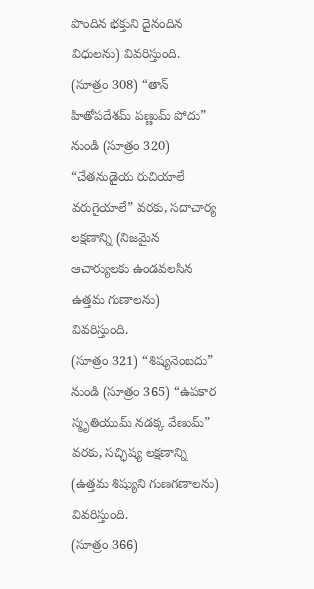పొందిన భక్తుని దైనందిన విధులను) వివరిస్తుంది.
(సూత్రం 308) “తాన్ హితోపదేశమ్ పణ్ణుమ్ పోదు” నుండి (సూత్రం 320) “చేతనుడైయ రుచియాలే వరుగైయాలే” వరకు, సదాచార్య లక్షణాన్ని (నిజమైన ఆచార్యులకు ఉండవలసిన ఉత్తమ గుణాలను) వివరిస్తుంది.
(సూత్రం 321) “శిష్యనెంబదు” నుండి (సూత్రం 365) “ఉపకార స్మృతియుమ్ నడక్క వేణుమ్” వరకు, సచ్ఛిష్య లక్షణాన్ని (ఉత్తమ శిష్యుని గుణగణాలను) వివరిస్తుంది.
(సూత్రం 366)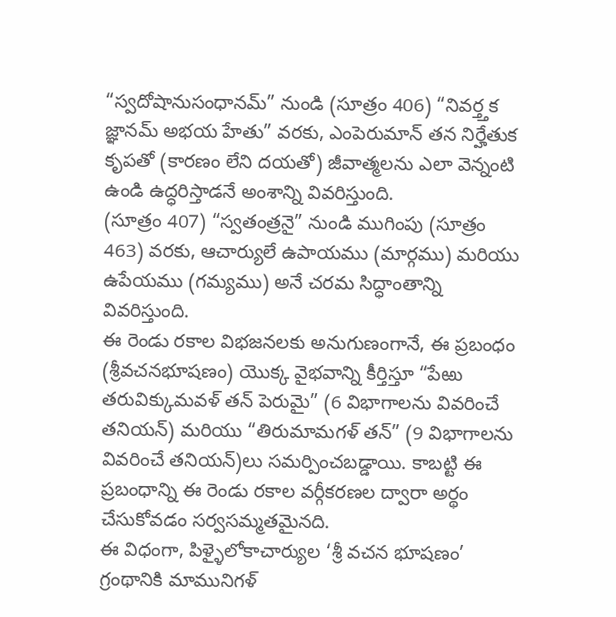“స్వదోషానుసంధానమ్” నుండి (సూత్రం 406) “నివర్త్తక జ్ఞానమ్ అభయ హేతు” వరకు, ఎంపెరుమాన్ తన నిర్హేతుక కృపతో (కారణం లేని దయతో) జీవాత్మలను ఎలా వెన్నంటి ఉండి ఉద్ధరిస్తాడనే అంశాన్ని వివరిస్తుంది.
(సూత్రం 407) “స్వతంత్రనై” నుండి ముగింపు (సూత్రం 463) వరకు, ఆచార్యులే ఉపాయము (మార్గము) మరియు ఉపేయము (గమ్యము) అనే చరమ సిద్ధాంతాన్ని వివరిస్తుంది.
ఈ రెండు రకాల విభజనలకు అనుగుణంగానే, ఈ ప్రబంధం (శ్రీవచనభూషణం) యొక్క వైభవాన్ని కీర్తిస్తూ “పేఱు తరువిక్కుమవళ్ తన్ పెరుమై” (6 విభాగాలను వివరించే తనియన్) మరియు “తిరుమామగళ్ తన్” (9 విభాగాలను వివరించే తనియన్)లు సమర్పించబడ్డాయి. కాబట్టి ఈ ప్రబంధాన్ని ఈ రెండు రకాల వర్గీకరణల ద్వారా అర్థం చేసుకోవడం సర్వసమ్మతమైనది.
ఈ విధంగా, పిళ్ళైలోకాచార్యుల ‘శ్రీ వచన భూషణం’ గ్రంథానికి మామునిగళ్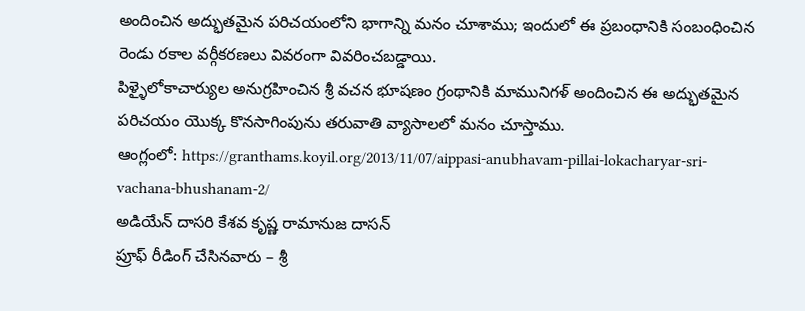అందించిన అద్భుతమైన పరిచయంలోని భాగాన్ని మనం చూశాము; ఇందులో ఈ ప్రబంధానికి సంబంధించిన రెండు రకాల వర్గీకరణలు వివరంగా వివరించబడ్డాయి.
పిళ్ళైలోకాచార్యుల అనుగ్రహించిన శ్రీ వచన భూషణం గ్రంథానికి మామునిగళ్ అందించిన ఈ అద్భుతమైన పరిచయం యొక్క కొనసాగింపును తరువాతి వ్యాసాలలో మనం చూస్తాము.
ఆంగ్లంలో: https://granthams.koyil.org/2013/11/07/aippasi-anubhavam-pillai-lokacharyar-sri-vachana-bhushanam-2/
అడియేన్ దాసరి కేశవ కృష్ణ రామానుజ దాసన్
ప్రూఫ్ రీడింగ్ చేసినవారు – శ్రీ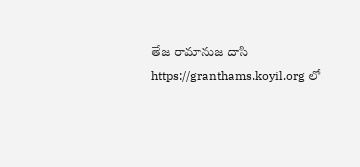తేజ రామానుజ దాసి
https://granthams.koyil.org లో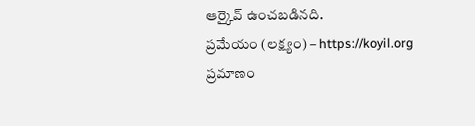ఆర్కైవ్ ఉంచబడినది.
ప్రమేయం (లక్ష్యం) – https://koyil.org
ప్రమాణం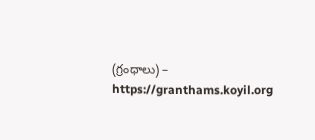(గ్రంధాలు) – https://granthams.koyil.org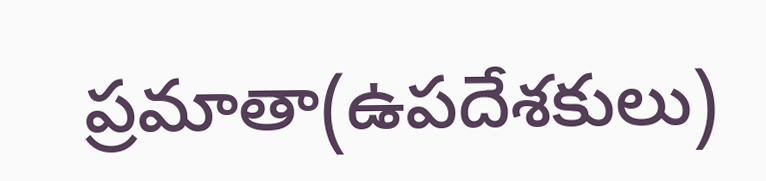ప్రమాతా(ఉపదేశకులు)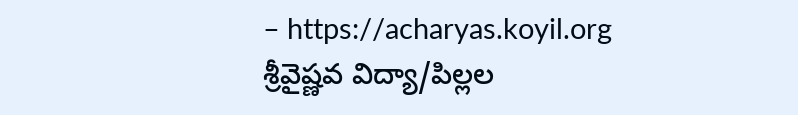– https://acharyas.koyil.org
శ్రీవైష్ణవ విద్యా/పిల్లల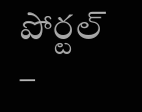పోర్టల్ –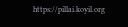https://pillai.koyil.org